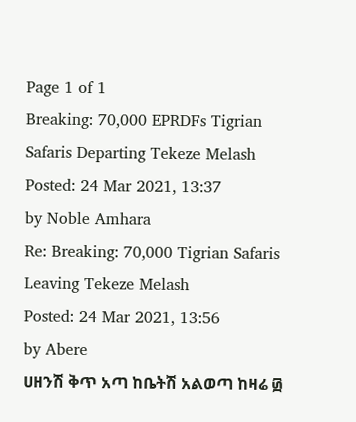Page 1 of 1
Breaking: 70,000 EPRDFs Tigrian Safaris Departing Tekeze Melash
Posted: 24 Mar 2021, 13:37
by Noble Amhara
Re: Breaking: 70,000 Tigrian Safaris Leaving Tekeze Melash
Posted: 24 Mar 2021, 13:56
by Abere
ሀዘንሽ ቅጥ አጣ ከቤትሽ አልወጣ ከዛሬ ፴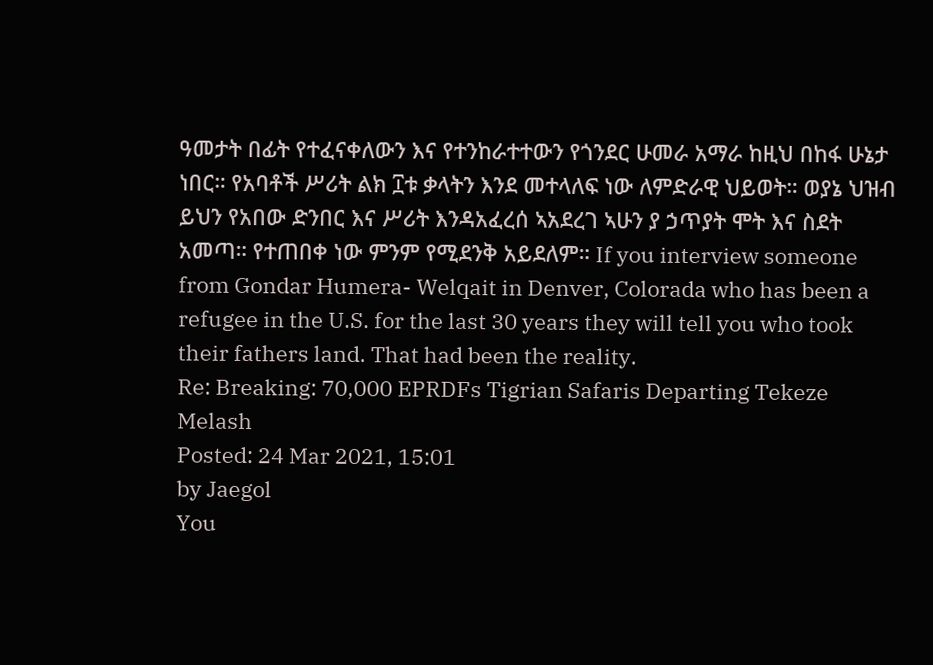ዓመታት በፊት የተፈናቀለውን እና የተንከራተተውን የጎንደር ሁመራ አማራ ከዚህ በከፋ ሁኔታ ነበር። የአባቶች ሥሪት ልክ ፲ቱ ቃላትን እንደ መተላለፍ ነው ለምድራዊ ህይወት። ወያኔ ህዝብ ይህን የአበው ድንበር እና ሥሪት እንዳአፈረሰ ኣአደረገ ኣሁን ያ ኃጥያት ሞት እና ስደት አመጣ። የተጠበቀ ነው ምንም የሚደንቅ አይደለም። If you interview someone from Gondar Humera- Welqait in Denver, Colorada who has been a refugee in the U.S. for the last 30 years they will tell you who took their fathers land. That had been the reality.
Re: Breaking: 70,000 EPRDFs Tigrian Safaris Departing Tekeze Melash
Posted: 24 Mar 2021, 15:01
by Jaegol
You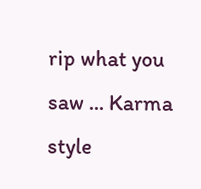rip what you saw ... Karma style